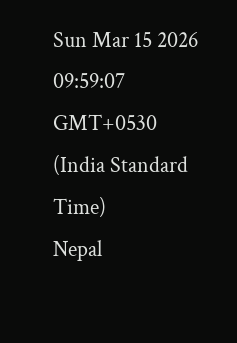Sun Mar 15 2026 09:59:07 GMT+0530 (India Standard Time)
Nepal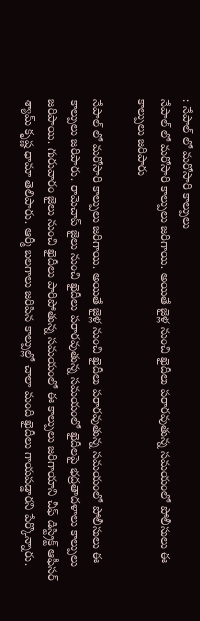: నేపాల్ లో మరోసారి కాల్పులు
నేపాల్ లో మరోసారి కాల్పులు జరిగాయి. అయితే జైళ్ల నుంచి ఖైదీలు పరారవుతున్న సమయంలో పోలీసులు ఈ కాల్పులు జరిపారు

నేపాల్ లో మరోసారి కాల్పులు జరిగాయి. అయితే జైళ్ల నుంచి ఖైదీలు పరారవుతున్న సమయంలో పోలీసులు ఈ కాల్పులు జరిపారు. రామెచాప్ జైలు నుంచి ఖైదీలు పరారవుతున్న సమయంలో ఖైదీలపై భద్రతాదళాలు కాల్పులు జరిపాయి. గురువారం జైలు నుంచి ఖైదీలు పారిపోతున్న సమయంలో ఈ కాల్పులు జరిగాయాని చీఫ్ డిస్ట్రిక్ట్ ఆఫీసర్ శ్యామ్ కృష్ణ ధామా తెలిపారు. ఆర్మీ బలగాలు జరిపిన కాల్పుల్లో చాలా మంది ఖైదీలు గాయపడ్డారని పేర్కొన్నారు.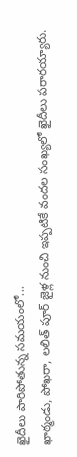ఖైదీలు పారిపోతున్న సమయంలో...
ఖాఠ్మండు, పోఖరా, లలిత్ పూర్ జైళ్ల నుంచి ఇప్పటికే వందల సంఖ్యలో ఖైదీలు పరారయ్యారు.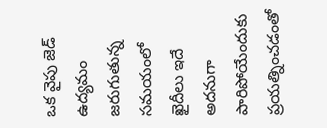ఒక వైపు జెడ్ ఉద్యమం జరుగుతున్న సమయంలో ఖైదీలు ఇదే అదనుగా పారిపోయేందుకు ప్రయత్నించడంతో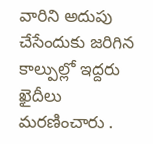వారిని అదుపు చేసేందుకు జరిగిన కాల్పుల్లో ఇద్దరు ఖైదీలు మరణించారు .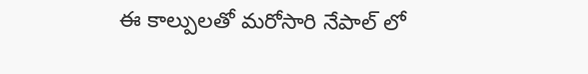ఈ కాల్పులతో మరోసారి నేపాల్ లో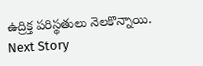ఉద్రిక్త పరిస్థతులు నెలకొన్నాయి.
Next Story